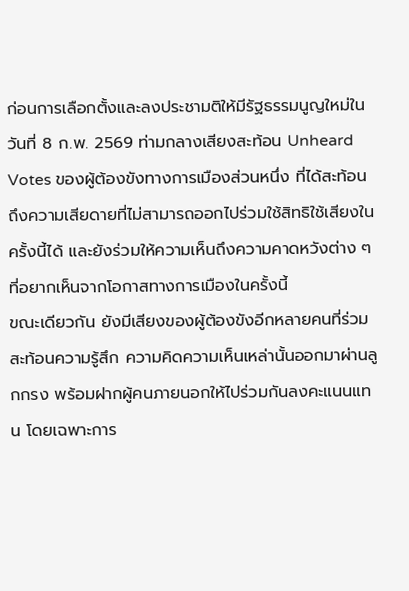ก่อนการเลือกตั้งและลงประชามติให้มีรัฐธรรมนูญใหม่ในวันที่ 8 ก.พ. 2569 ท่ามกลางเสียงสะท้อน Unheard Votes ของผู้ต้องขังทางการเมืองส่วนหนึ่ง ที่ได้สะท้อนถึงความเสียดายที่ไม่สามารถออกไปร่วมใช้สิทธิใช้เสียงในครั้งนี้ได้ และยังร่วมให้ความเห็นถึงความคาดหวังต่าง ๆ ที่อยากเห็นจากโอกาสทางการเมืองในครั้งนี้
ขณะเดียวกัน ยังมีเสียงของผู้ต้องขังอีกหลายคนที่ร่วมสะท้อนความรู้สึก ความคิดความเห็นเหล่านั้นออกมาผ่านลูกกรง พร้อมฝากผู้คนภายนอกให้ไปร่วมกันลงคะแนนแทน โดยเฉพาะการ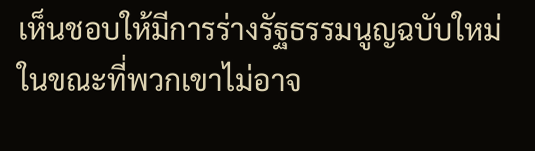เห็นชอบให้มีการร่างรัฐธรรมนูญฉบับใหม่ ในขณะที่พวกเขาไม่อาจ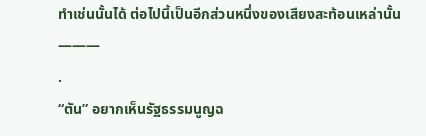ทำเช่นนั้นได้ ต่อไปนี้เป็นอีกส่วนหนึ่งของเสียงสะท้อนเหล่านั้น
———
.
“ตัน” อยากเห็นรัฐธรรมนูญฉ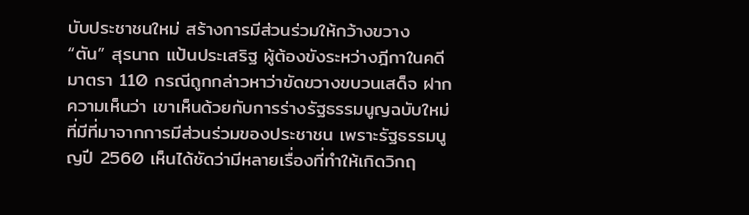บับประชาชนใหม่ สร้างการมีส่วนร่วมให้กว้างขวาง
“ตัน” สุรนาถ แป้นประเสริฐ ผู้ต้องขังระหว่างฎีกาในคดีมาตรา 110 กรณีถูกกล่าวหาว่าขัดขวางขบวนเสด็จ ฝากความเห็นว่า เขาเห็นด้วยกับการร่างรัฐธรรมนูญฉบับใหม่ ที่มีที่มาจากการมีส่วนร่วมของประชาชน เพราะรัฐธรรมนูญปี 2560 เห็นได้ชัดว่ามีหลายเรื่องที่ทำให้เกิดวิกฤ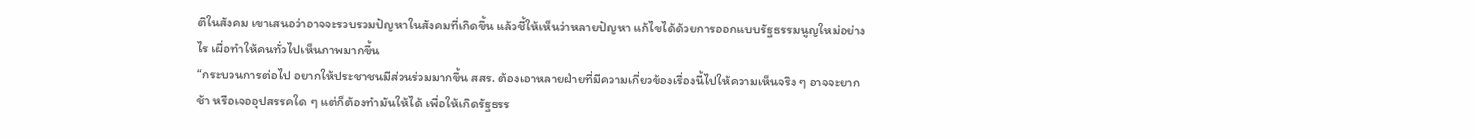ติในสังคม เขาเสนอว่าอาจจะรวบรวมปัญหาในสังคมที่เกิดขึ้น แล้วชี้ให้เห็นว่าหลายปัญหา แก้ไขได้ด้วยการออกแบบรัฐธรรมนูญใหม่อย่างไร เผื่อทำให้คนทั่วไปเห็นภาพมากขึ้น
“กระบวนการต่อไป อยากให้ประชาชนมีส่วนร่วมมากขึ้น สสร. ต้องเอาหลายฝ่ายที่มีความเกี่ยวข้องเรื่องนี้ไปให้ความเห็นจริง ๆ อาจจะยาก ช้า หรือเจออุปสรรคใด ๆ แต่ก็ต้องทำมันให้ได้ เพื่อให้เกิดรัฐธรร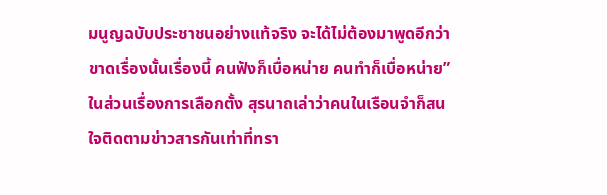มนูญฉบับประชาชนอย่างแท้จริง จะได้ไม่ต้องมาพูดอีกว่าขาดเรื่องนั้นเรื่องนี้ คนฟังก็เบื่อหน่าย คนทำก็เบื่อหน่าย”
ในส่วนเรื่องการเลือกตั้ง สุรนาถเล่าว่าคนในเรือนจำก็สนใจติดตามข่าวสารกันเท่าที่ทรา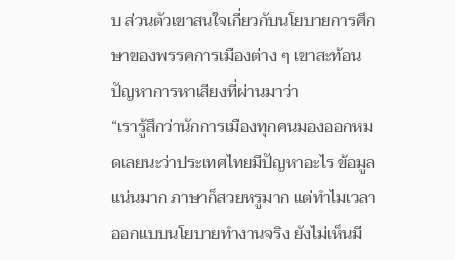บ ส่วนตัวเขาสนใจเกี่ยวกับนโยบายการศึกษาของพรรคการเมืองต่าง ๆ เขาสะท้อนปัญหาการหาเสียงที่ผ่านมาว่า
“เรารู้สึกว่านักการเมืองทุกคนมองออกหมดเลยนะว่าประเทศไทยมีปัญหาอะไร ข้อมูลแน่นมาก ภาษาก็สวยหรูมาก แต่ทำไมเวลาออกแบบนโยบายทำงานจริง ยังไม่เห็นมี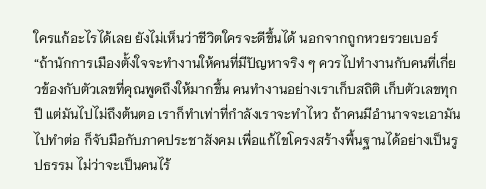ใครแก้อะไรได้เลย ยังไม่เห็นว่าชีวิตใครจะดีขึ้นได้ นอกจากถูกหวยรวยเบอร์
“ถ้านักการเมืองตั้งใจจะทำงานให้คนที่มีปัญหาจริง ๆ ควรไปทำงานกับคนที่เกี่ยวข้องกับตัวเลขที่คุณพูดถึงให้มากขึ้น คนทำงานอย่างเราเก็บสถิติ เก็บตัวเลขทุกปี แต่มันไปไม่ถึงต้นตอ เราก็ทำเท่าที่กำลังเราจะทำไหว ถ้าคนมีอำนาจจะเอามันไปทำต่อ ก็จับมือกับภาคประชาสังคม เพื่อแก้ไขโครงสร้างพื้นฐานได้อย่างเป็นรูปธรรม ไม่ว่าจะเป็นคนไร้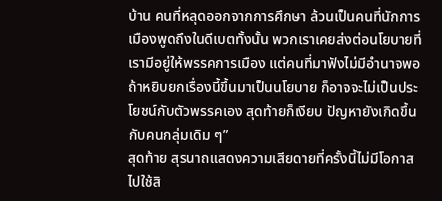บ้าน คนที่หลุดออกจากการศึกษา ล้วนเป็นคนที่นักการเมืองพูดถึงในดีเบตทั้งนั้น พวกเราเคยส่งต่อนโยบายที่เรามีอยู่ให้พรรคการเมือง แต่คนที่มาฟังไม่มีอำนาจพอ ถ้าหยิบยกเรื่องนี้ขึ้นมาเป็นนโยบาย ก็อาจจะไม่เป็นประโยชน์กับตัวพรรคเอง สุดท้ายก็เงียบ ปัญหายังเกิดขึ้นกับคนกลุ่มเดิม ๆ”
สุดท้าย สุรนาถแสดงความเสียดายที่ครั้งนี้ไม่มีโอกาสไปใช้สิ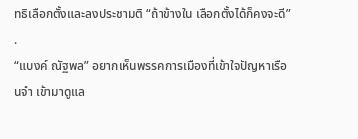ทธิเลือกตั้งและลงประชามติ “ถ้าข้างใน เลือกตั้งได้ก็คงจะดี”
.
“แบงค์ ณัฐพล” อยากเห็นพรรคการเมืองที่เข้าใจปัญหาเรือนจำ เข้ามาดูแล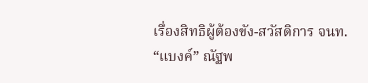เรื่องสิทธิผู้ต้องขัง-สวัสดิการ จนท.
“แบงค์” ณัฐพ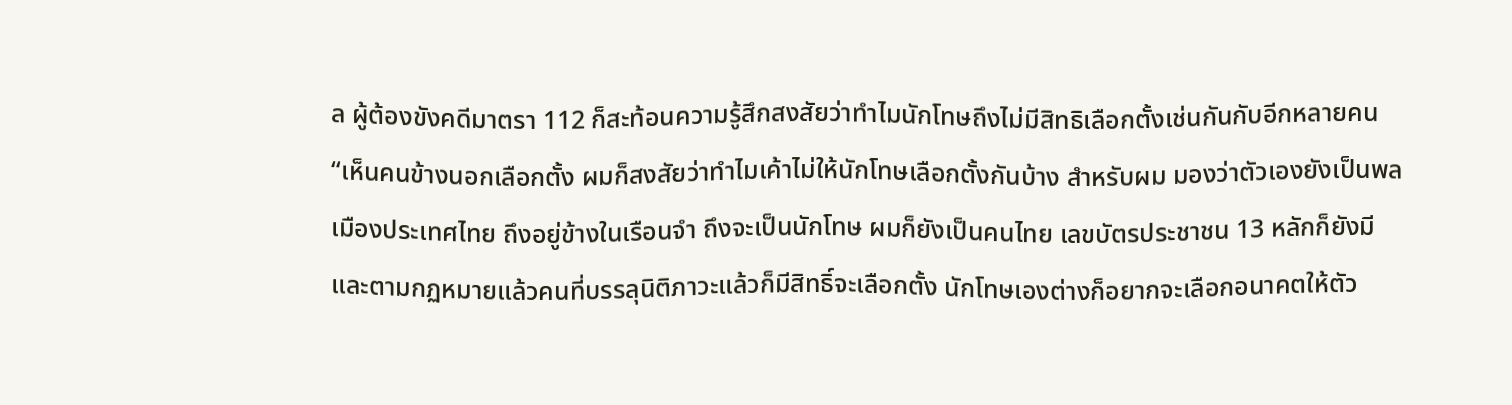ล ผู้ต้องขังคดีมาตรา 112 ก็สะท้อนความรู้สึกสงสัยว่าทำไมนักโทษถึงไม่มีสิทธิเลือกตั้งเช่นกันกับอีกหลายคน “เห็นคนข้างนอกเลือกตั้ง ผมก็สงสัยว่าทำไมเค้าไม่ให้นักโทษเลือกตั้งกันบ้าง สำหรับผม มองว่าตัวเองยังเป็นพลเมืองประเทศไทย ถึงอยู่ข้างในเรือนจำ ถึงจะเป็นนักโทษ ผมก็ยังเป็นคนไทย เลขบัตรประชาชน 13 หลักก็ยังมี และตามกฏหมายแล้วคนที่บรรลุนิติภาวะแล้วก็มีสิทธิ์จะเลือกตั้ง นักโทษเองต่างก็อยากจะเลือกอนาคตให้ตัว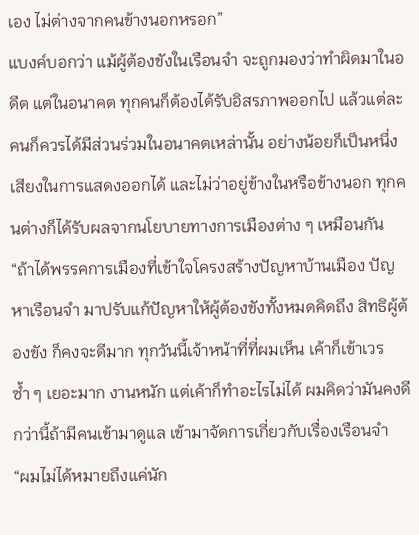เอง ไม่ต่างจากคนข้างนอกหรอก”
แบงค์บอกว่า แม้ผู้ต้องขังในเรือนจำ จะถูกมองว่าทำผิดมาในอดีต แต่ในอนาคต ทุกคนก็ต้องได้รับอิสรภาพออกไป แล้วแต่ละคนก็ควรได้มีส่วนร่วมในอนาคตเหล่านั้น อย่างน้อยก็เป็นหนึ่งเสียงในการแสดงออกได้ และไม่ว่าอยู่ข้างในหรือข้างนอก ทุกคนต่างก็ได้รับผลจากนโยบายทางการเมืองต่าง ๆ เหมือนกัน
“ถ้าได้พรรคการเมืองที่เข้าใจโครงสร้างปัญหาบ้านเมือง ปัญหาเรือนจำ มาปรับแก้ปัญหาให้ผู้ต้องขังทั้งหมดคิดถึง สิทธิผู้ต้องขัง ก็คงจะดีมาก ทุกวันนี้เจ้าหน้าที่ที่ผมเห็น เค้าก็เข้าเวรซ้ำ ๆ เยอะมาก งานหนัก แต่เค้าก็ทำอะไรไม่ได้ ผมคิดว่ามันคงดีกว่านี้ถ้ามีคนเข้ามาดูแล เข้ามาจัดการเกี่ยวกับเรื่องเรือนจำ
“ผมไม่ได้หมายถึงแค่นัก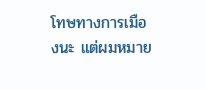โทษทางการเมืองนะ แต่ผมหมาย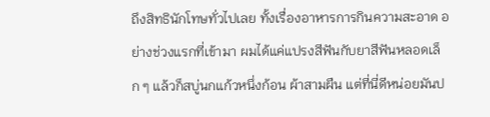ถึงสิทธินักโทษทั่วไปเลย ทั้งเรื่องอาหารการกินความสะอาด อย่างช่วงแรกที่เข้ามา ผมได้แค่แปรงสีฟันกับยาสีฟันหลอดเล็ก ๆ แล้วก็สบู่นกแก้วหนึ่งก้อน ผ้าสามผืน แต่ที่นี่ดีหน่อยมันป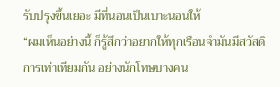รับปรุงขึ้นเยอะ มีที่นอนเป็นเบาะนอนให้
“ผมเห็นอย่างนี้ ก็รู้สึกว่าอยากให้ทุกเรือนจำมันมีสวัสดิการเท่าเทียมกัน อย่างนักโทษบางคน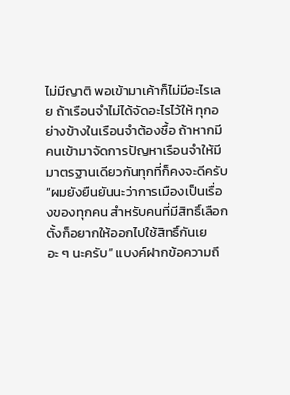ไม่มีญาติ พอเข้ามาเค้าก็ไม่มีอะไรเลย ถ้าเรือนจำไม่ได้จัดอะไรไว้ให้ ทุกอย่างข้างในเรือนจำต้องซื้อ ถ้าหากมีคนเข้ามาจัดการปัญหาเรือนจำให้มีมาตรฐานเดียวกันทุกที่ก็คงจะดีครับ
“ผมยังยืนยันนะว่าการเมืองเป็นเรื่องของทุกคน สำหรับคนที่มีสิทธิ์เลือกตั้งก็อยากให้ออกไปใช้สิทธิ์กันเยอะ ๆ นะครับ” แบงค์ฝากข้อความถึ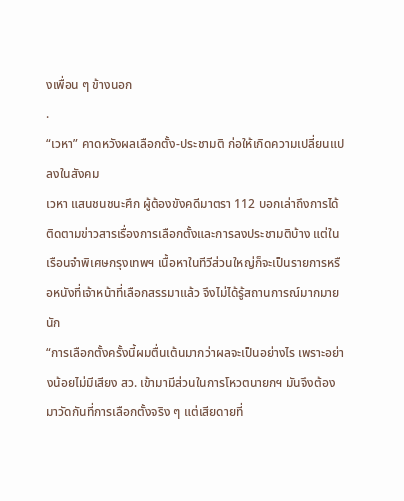งเพื่อน ๆ ข้างนอก
.
“เวหา” คาดหวังผลเลือกตั้ง-ประชามติ ก่อให้เกิดความเปลี่ยนแปลงในสังคม
เวหา แสนชนชนะศึก ผู้ต้องขังคดีมาตรา 112 บอกเล่าถึงการได้ติดตามข่าวสารเรื่องการเลือกตั้งและการลงประชามติบ้าง แต่ในเรือนจำพิเศษกรุงเทพฯ เนื้อหาในทีวีส่วนใหญ่ก็จะเป็นรายการหรือหนังที่เจ้าหน้าที่เลือกสรรมาแล้ว จึงไม่ได้รู้สถานการณ์มากมายนัก
“การเลือกตั้งครั้งนี้ผมตื่นเต้นมากว่าผลจะเป็นอย่างไร เพราะอย่างน้อยไม่มีเสียง สว. เข้ามามีส่วนในการโหวตนายกฯ มันจึงต้องมาวัดกันที่การเลือกตั้งจริง ๆ แต่เสียดายที่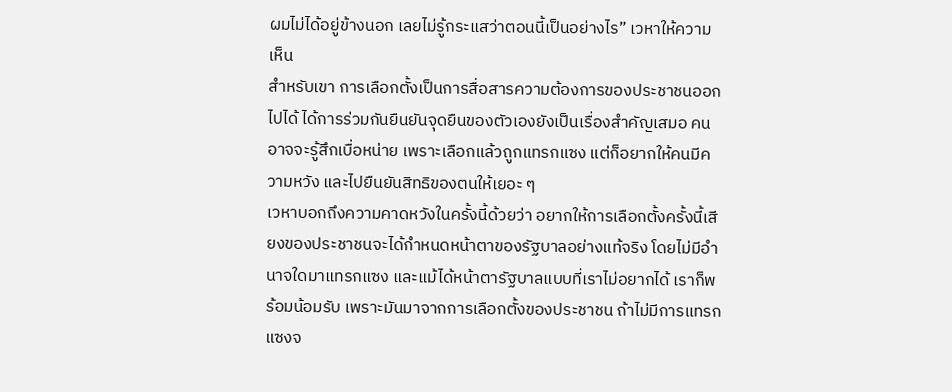ผมไม่ได้อยู่ข้างนอก เลยไม่รู้กระแสว่าตอนนี้เป็นอย่างไร” เวหาให้ความเห็น
สำหรับเขา การเลือกตั้งเป็นการสื่อสารความต้องการของประชาชนออกไปได้ ได้การร่วมกันยืนยันจุดยืนของตัวเองยังเป็นเรื่องสำคัญเสมอ คนอาจจะรู้สึกเบื่อหน่าย เพราะเลือกแล้วถูกแทรกแซง แต่ก็อยากให้คนมีความหวัง และไปยืนยันสิทธิของตนให้เยอะ ๆ
เวหาบอกถึงความคาดหวังในครั้งนี้ด้วยว่า อยากให้การเลือกตั้งครั้งนี้เสียงของประชาชนจะได้กำหนดหน้าตาของรัฐบาลอย่างแท้จริง โดยไม่มีอำนาจใดมาแทรกแซง และแม้ได้หน้าตารัฐบาลแบบที่เราไม่อยากได้ เราก็พร้อมน้อมรับ เพราะมันมาจากการเลือกตั้งของประชาชน ถ้าไม่มีการแทรกแซงจ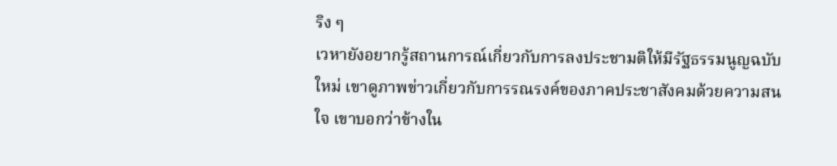ริง ๆ
เวหายังอยากรู้สถานการณ์เกี่ยวกับการลงประชามติให้มีรัฐธรรมนูญฉบับใหม่ เขาดูภาพข่าวเกี่ยวกับการรณรงค์ของภาคประชาสังคมด้วยความสนใจ เขาบอกว่าข้างใน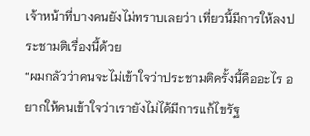เจ้าหน้าที่บางคนยังไม่ทราบเลยว่า เที่ยวนี้มีการให้ลงประชามติเรื่องนี้ด้วย
“ผมกลัวว่าคนจะไม่เข้าใจว่าประชามติครั้งนี้คืออะไร อยากให้คนเข้าใจว่าเรายังไม่ได้มีการแก้ไขรัฐ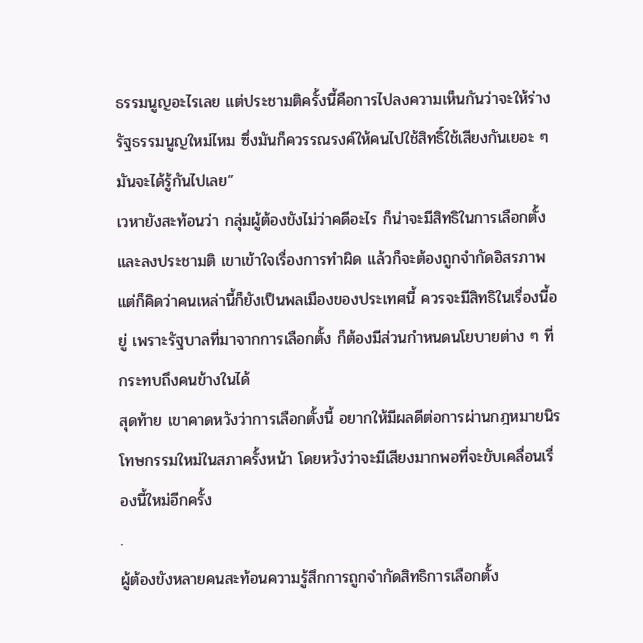ธรรมนูญอะไรเลย แต่ประชามติครั้งนี้คือการไปลงความเห็นกันว่าจะให้ร่างรัฐธรรมนูญใหม่ไหม ซึ่งมันก็ควรรณรงค์ให้คนไปใช้สิทธิ์ใช้เสียงกันเยอะ ๆ มันจะได้รู้กันไปเลย”
เวหายังสะท้อนว่า กลุ่มผู้ต้องขังไม่ว่าคดีอะไร ก็น่าจะมีสิทธิในการเลือกตั้งและลงประชามติ เขาเข้าใจเรื่องการทำผิด แล้วก็จะต้องถูกจำกัดอิสรภาพ แต่ก็คิดว่าคนเหล่านี้ก็ยังเป็นพลเมืองของประเทศนี้ ควรจะมีสิทธิในเรื่องนี้อยู่ เพราะรัฐบาลที่มาจากการเลือกตั้ง ก็ต้องมีส่วนกำหนดนโยบายต่าง ๆ ที่กระทบถึงคนข้างในได้
สุดท้าย เขาคาดหวังว่าการเลือกตั้งนี้ อยากให้มีผลดีต่อการผ่านกฎหมายนิรโทษกรรมใหม่ในสภาครั้งหน้า โดยหวังว่าจะมีเสียงมากพอที่จะขับเคลื่อนเรื่องนี้ใหม่อีกครั้ง
.
ผู้ต้องขังหลายคนสะท้อนความรู้สึกการถูกจำกัดสิทธิการเลือกตั้ง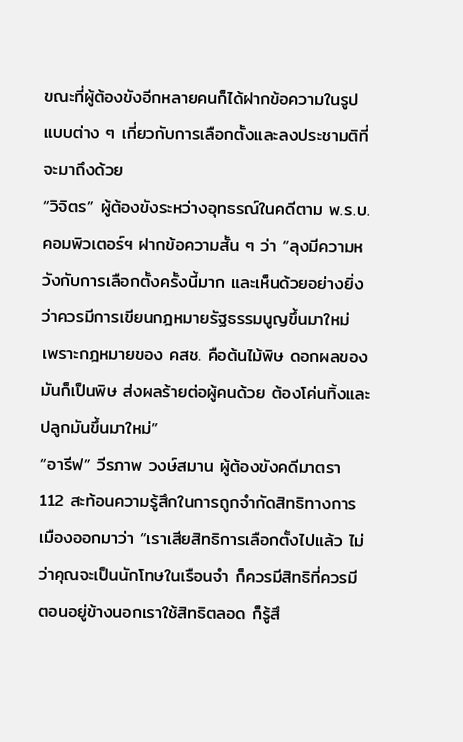ขณะที่ผู้ต้องขังอีกหลายคนก็ได้ฝากข้อความในรูปแบบต่าง ๆ เกี่ยวกับการเลือกตั้งและลงประชามติที่จะมาถึงด้วย
“วิจิตร” ผู้ต้องขังระหว่างอุทธรณ์ในคดีตาม พ.ร.บ.คอมพิวเตอร์ฯ ฝากข้อความสั้น ๆ ว่า “ลุงมีความหวังกับการเลือกตั้งครั้งนี้มาก และเห็นด้วยอย่างยิ่งว่าควรมีการเขียนกฎหมายรัฐธรรมนูญขึ้นมาใหม่ เพราะกฎหมายของ คสช. คือต้นไม้พิษ ดอกผลของมันก็เป็นพิษ ส่งผลร้ายต่อผู้คนด้วย ต้องโค่นทิ้งและปลูกมันขึ้นมาใหม่”
“อารีฟ” วีรภาพ วงษ์สมาน ผู้ต้องขังคดีมาตรา 112 สะท้อนความรู้สึกในการถูกจำกัดสิทธิทางการเมืองออกมาว่า “เราเสียสิทธิการเลือกตั้งไปแล้ว ไม่ว่าคุณจะเป็นนักโทษในเรือนจำ ก็ควรมีสิทธิที่ควรมี ตอนอยู่ข้างนอกเราใช้สิทธิตลอด ก็รู้สึ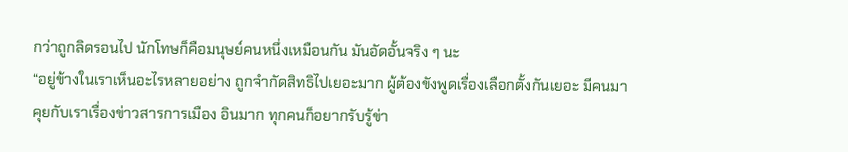กว่าถูกลิดรอนไป นักโทษก็คือมนุษย์คนหนึ่งเหมือนกัน มันอัดอั้นจริง ๆ นะ
“อยู่ข้างในเราเห็นอะไรหลายอย่าง ถูกจำกัดสิทธิไปเยอะมาก ผู้ต้องขังพูดเรื่องเลือกตั้งกันเยอะ มีคนมาคุยกับเราเรื่องข่าวสารการเมือง อินมาก ทุกคนก็อยากรับรู้ข่า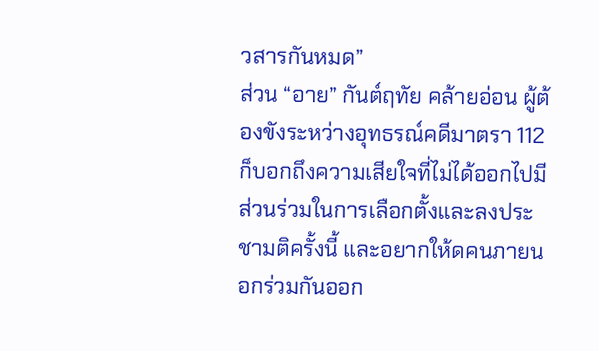วสารกันหมด”
ส่วน “อาย” กันต์ฤทัย คล้ายอ่อน ผู้ต้องขังระหว่างอุทธรณ์คดีมาตรา 112 ก็บอกถึงความเสียใจที่ไม่ได้ออกไปมีส่วนร่วมในการเลือกตั้งและลงประชามติครั้งนี้ และอยากให้ดคนภายนอกร่วมกันออก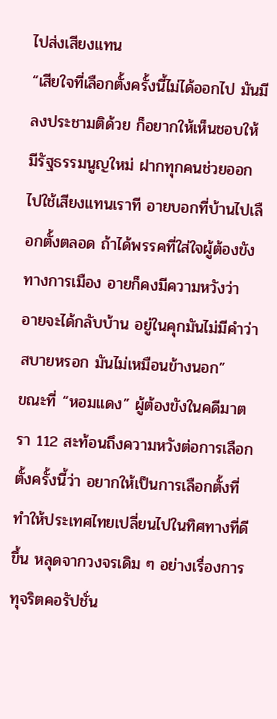ไปส่งเสียงแทน
“เสียใจที่เลือกตั้งครั้งนี้ไม่ได้ออกไป มันมีลงประชามติด้วย ก็อยากให้เห็นชอบให้มีรัฐธรรมนูญใหม่ ฝากทุกคนช่วยออกไปใช้เสียงแทนเราที อายบอกที่บ้านไปเลือกตั้งตลอด ถ้าได้พรรคที่ใส่ใจผู้ต้องขังทางการเมือง อายก็คงมีความหวังว่า อายจะได้กลับบ้าน อยู่ในคุกมันไม่มีคำว่าสบายหรอก มันไม่เหมือนข้างนอก”
ขณะที่ “หอมแดง” ผู้ต้องขังในคดีมาตรา 112 สะท้อนถึงความหวังต่อการเลือกตั้งครั้งนี้ว่า อยากให้เป็นการเลือกตั้งที่ทำให้ประเทศไทยเปลี่ยนไปในทิศทางที่ดีขึ้น หลุดจากวงจรเดิม ๆ อย่างเรื่องการทุจริตคอรัปชั่น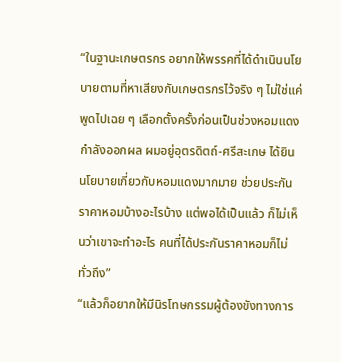“ในฐานะเกษตรกร อยากให้พรรคที่ได้ดำเนินนโยบายตามที่หาเสียงกับเกษตรกรไว้จริง ๆ ไม่ใช่แค่พูดไปเฉย ๆ เลือกตั้งครั้งก่อนเป็นช่วงหอมแดงกำลังออกผล ผมอยู่อุตรดิตถ์-ศรีสะเกษ ได้ยินนโยบายเกี่ยวกับหอมแดงมากมาย ช่วยประกันราคาหอมบ้างอะไรบ้าง แต่พอได้เป็นแล้ว ก็ไม่เห็นว่าเขาจะทำอะไร คนที่ได้ประกันราคาหอมก็ไม่ทั่วถึง”
“แล้วก็อยากให้มีนิรโทษกรรมผู้ต้องขังทางการ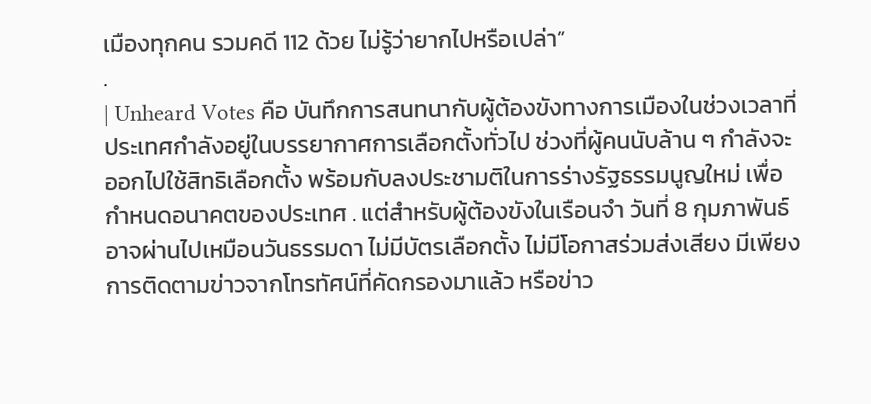เมืองทุกคน รวมคดี 112 ด้วย ไม่รู้ว่ายากไปหรือเปล่า”
.
| Unheard Votes คือ บันทึกการสนทนากับผู้ต้องขังทางการเมืองในช่วงเวลาที่ประเทศกำลังอยู่ในบรรยากาศการเลือกตั้งทั่วไป ช่วงที่ผู้คนนับล้าน ๆ กำลังจะออกไปใช้สิทธิเลือกตั้ง พร้อมกับลงประชามติในการร่างรัฐธรรมนูญใหม่ เพื่อกำหนดอนาคตของประเทศ . แต่สำหรับผู้ต้องขังในเรือนจำ วันที่ 8 กุมภาพันธ์ อาจผ่านไปเหมือนวันธรรมดา ไม่มีบัตรเลือกตั้ง ไม่มีโอกาสร่วมส่งเสียง มีเพียงการติดตามข่าวจากโทรทัศน์ที่คัดกรองมาแล้ว หรือข่าว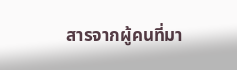สารจากผู้คนที่มา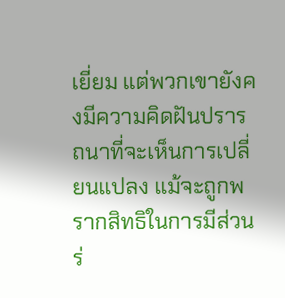เยี่ยม แต่พวกเขายังคงมีความคิดฝันปรารถนาที่จะเห็นการเปลี่ยนแปลง แม้จะถูกพรากสิทธิในการมีส่วนร่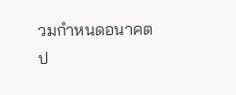วมกำหนดอนาคตป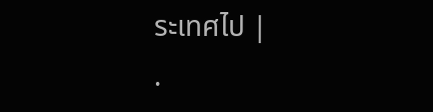ระเทศไป |
.